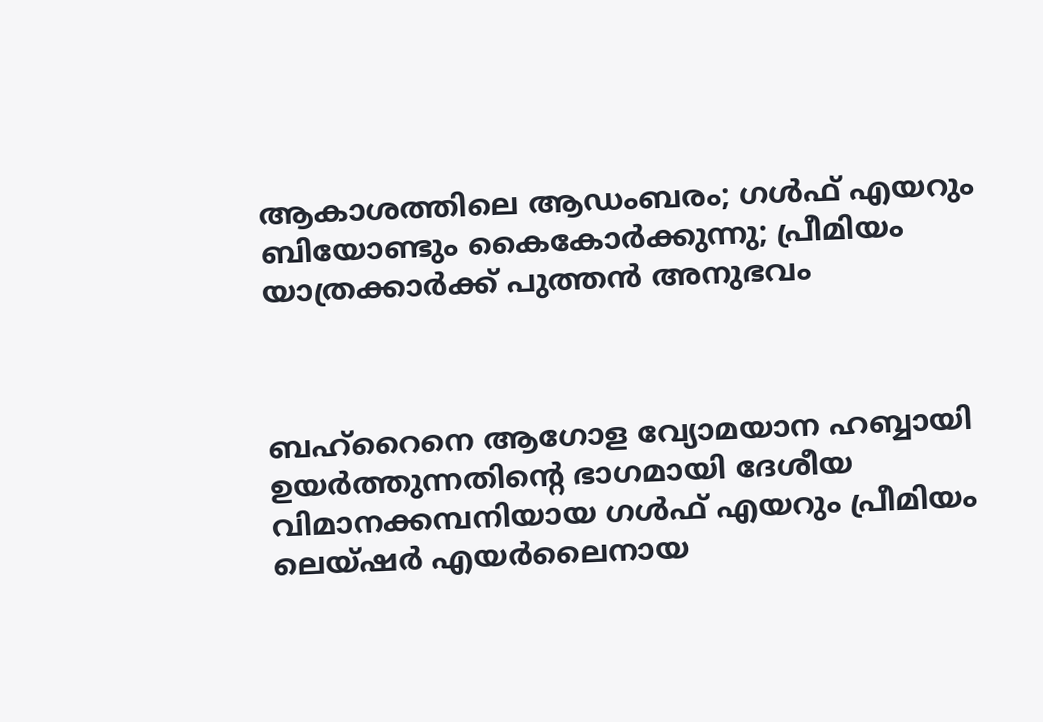ആകാശത്തിലെ ആഡംബരം; ഗൾഫ് എയറും ബിയോണ്ടും കൈകോർക്കുന്നു; പ്രീമിയം യാത്രക്കാർക്ക് പുത്തൻ അനുഭവം



ബഹ്‌റൈനെ ആഗോള വ്യോമയാന ഹബ്ബായി ഉയർത്തുന്നതിന്റെ ഭാഗമായി ദേശീയ വിമാനക്കമ്പനിയായ ഗൾഫ് എയറും പ്രീമിയം ലെയ്‌ഷർ എയർലൈനായ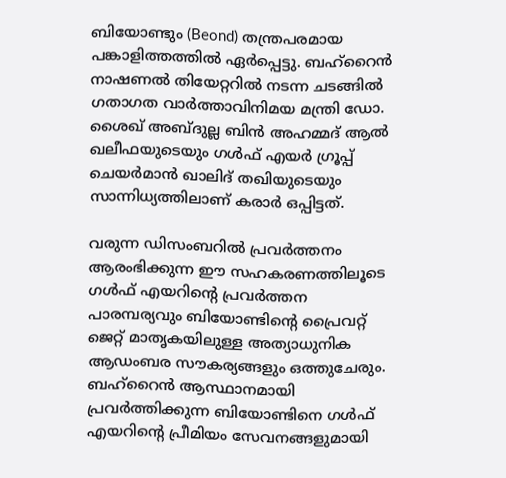ബിയോണ്ടും (Beond) തന്ത്രപരമായ പങ്കാളിത്തത്തിൽ ഏർപ്പെട്ടു. ബഹ്‌റൈൻ നാഷണൽ തിയേറ്ററിൽ നടന്ന ചടങ്ങിൽ ഗതാഗത വാർത്താവിനിമയ മന്ത്രി ഡോ. ശൈഖ് അബ്ദുല്ല ബിൻ അഹമ്മദ് ആൽ ഖലീഫയുടെയും ഗൾഫ് എയർ ഗ്രൂപ്പ് ചെയർമാൻ ഖാലിദ് തഖിയുടെയും സാന്നിധ്യത്തിലാണ് കരാർ ഒപ്പിട്ടത്.

വരുന്ന ഡിസംബറിൽ പ്രവർത്തനം ആരംഭിക്കുന്ന ഈ സഹകരണത്തിലൂടെ ഗൾഫ് എയറിന്റെ പ്രവർത്തന പാരമ്പര്യവും ബിയോണ്ടിന്റെ പ്രൈവറ്റ് ജെറ്റ് മാതൃകയിലുള്ള അത്യാധുനിക ആഡംബര സൗകര്യങ്ങളും ഒത്തുചേരും. ബഹ്‌റൈൻ ആസ്ഥാനമായി പ്രവർത്തിക്കുന്ന ബിയോണ്ടിനെ ഗൾഫ് എയറിന്റെ പ്രീമിയം സേവനങ്ങളുമായി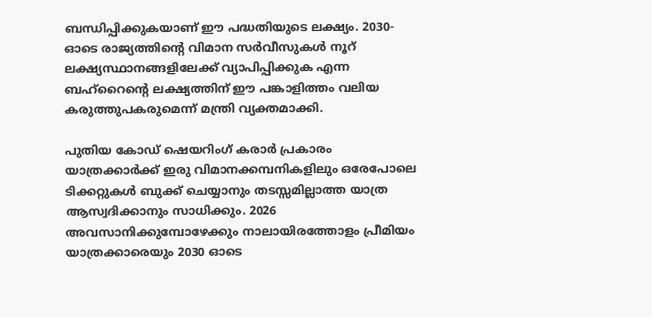ബന്ധിപ്പിക്കുകയാണ് ഈ പദ്ധതിയുടെ ലക്ഷ്യം. 2030-ഓടെ രാജ്യത്തിന്റെ വിമാന സർവീസുകൾ നൂറ് ലക്ഷ്യസ്ഥാനങ്ങളിലേക്ക് വ്യാപിപ്പിക്കുക എന്ന ബഹ്‌റൈന്റെ ലക്ഷ്യത്തിന് ഈ പങ്കാളിത്തം വലിയ കരുത്തുപകരുമെന്ന് മന്ത്രി വ്യക്തമാക്കി.

പുതിയ കോഡ് ഷെയറിംഗ് കരാർ പ്രകാരം യാത്രക്കാർക്ക് ഇരു വിമാനക്കമ്പനികളിലും ഒരേപോലെ ടിക്കറ്റുകൾ ബുക്ക് ചെയ്യാനും തടസ്സമില്ലാത്ത യാത്ര ആസ്വദിക്കാനും സാധിക്കും. 2026 അവസാനിക്കുമ്പോഴേക്കും നാലായിരത്തോളം പ്രീമിയം യാത്രക്കാരെയും 2030 ഓടെ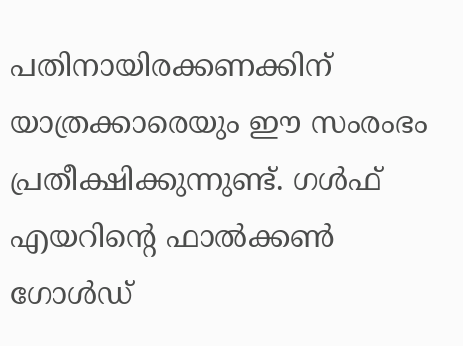പതിനായിരക്കണക്കിന് യാത്രക്കാരെയും ഈ സംരംഭം പ്രതീക്ഷിക്കുന്നുണ്ട്. ഗൾഫ് എയറിന്റെ ഫാൽക്കൺ ഗോൾഡ്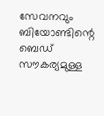സേവനവും ബിയോണ്ടിന്റെ ബെഡ് സൗകര്യമുള്ള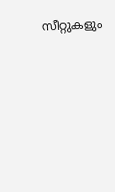സീറ്റുകളും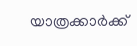യാത്രക്കാർക്ക്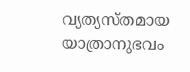വ്യത്യസ്തമായ യാത്രാനുഭവം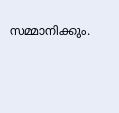സമ്മാനിക്കും.